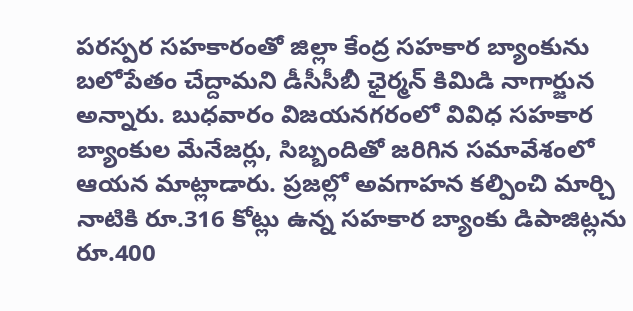పరస్పర సహకారంతో జిల్లా కేంద్ర సహకార బ్యాంకును బలోపేతం చేద్దామని డీసీసీబీ ఛైర్మన్ కిమిడి నాగార్జున అన్నారు. బుధవారం విజయనగరంలో వివిధ సహకార బ్యాంకుల మేనేజర్లు, సిబ్బందితో జరిగిన సమావేశంలో ఆయన మాట్లాడారు. ప్రజల్లో అవగాహన కల్పించి మార్చి నాటికి రూ.316 కోట్లు ఉన్న సహకార బ్యాంకు డిపాజిట్లను రూ.400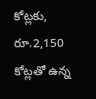కోట్లకు, రూ.2,150 కోట్లతో ఉన్న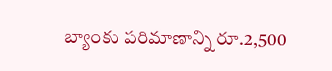బ్యాంకు పరిమాణాన్ని రూ.2,500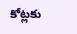కోట్లకు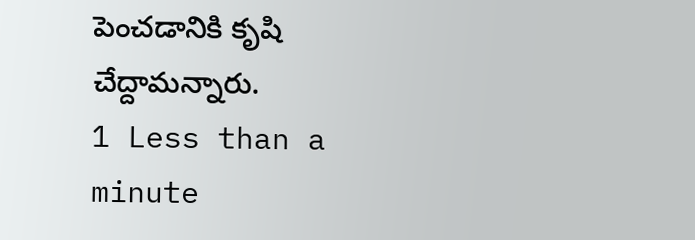పెంచడానికి కృషి చేద్దామన్నారు.
1 Less than a minute